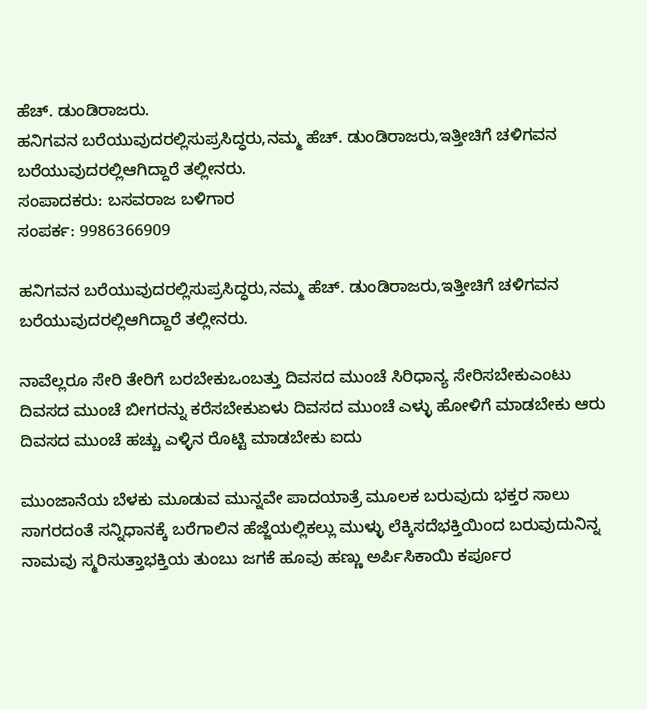ಹೆಚ್. ಡುಂಡಿರಾಜರು.
ಹನಿಗವನ ಬರೆಯುವುದರಲ್ಲಿಸುಪ್ರಸಿದ್ಧರು,ನಮ್ಮ ಹೆಚ್. ಡುಂಡಿರಾಜರು,ಇತ್ತೀಚಿಗೆ ಚಳಿಗವನ ಬರೆಯುವುದರಲ್ಲಿಆಗಿದ್ದಾರೆ ತಲ್ಲೀನರು.
ಸಂಪಾದಕರು: ಬಸವರಾಜ ಬಳಿಗಾರ
ಸಂಪರ್ಕ: 9986366909

ಹನಿಗವನ ಬರೆಯುವುದರಲ್ಲಿಸುಪ್ರಸಿದ್ಧರು,ನಮ್ಮ ಹೆಚ್. ಡುಂಡಿರಾಜರು,ಇತ್ತೀಚಿಗೆ ಚಳಿಗವನ ಬರೆಯುವುದರಲ್ಲಿಆಗಿದ್ದಾರೆ ತಲ್ಲೀನರು.

ನಾವೆಲ್ಲರೂ ಸೇರಿ ತೇರಿಗೆ ಬರಬೇಕುಒಂಬತ್ತು ದಿವಸದ ಮುಂಚೆ ಸಿರಿಧಾನ್ಯ ಸೇರಿಸಬೇಕುಎಂಟು ದಿವಸದ ಮುಂಚೆ ಬೀಗರನ್ನು ಕರೆಸಬೇಕುಏಳು ದಿವಸದ ಮುಂಚೆ ಎಳ್ಳು ಹೋಳಿಗೆ ಮಾಡಬೇಕು ಆರು ದಿವಸದ ಮುಂಚೆ ಹಚ್ಚು ಎಳ್ಳಿನ ರೊಟ್ಟಿ ಮಾಡಬೇಕು ಐದು

ಮುಂಜಾನೆಯ ಬೆಳಕು ಮೂಡುವ ಮುನ್ನವೇ ಪಾದಯಾತ್ರೆ ಮೂಲಕ ಬರುವುದು ಭಕ್ತರ ಸಾಲು ಸಾಗರದಂತೆ ಸನ್ನಿಧಾನಕ್ಕೆ ಬರೆಗಾಲಿನ ಹೆಜ್ಜೆಯಲ್ಲಿಕಲ್ಲು ಮುಳ್ಳು ಲೆಕ್ಕಿಸದೆಭಕ್ತಿಯಿಂದ ಬರುವುದುನಿನ್ನ ನಾಮವು ಸ್ಮರಿಸುತ್ತಾಭಕ್ತಿಯ ತುಂಬು ಜಗಕೆ ಹೂವು ಹಣ್ಣು ಅರ್ಪಿಸಿಕಾಯಿ ಕರ್ಪೂರ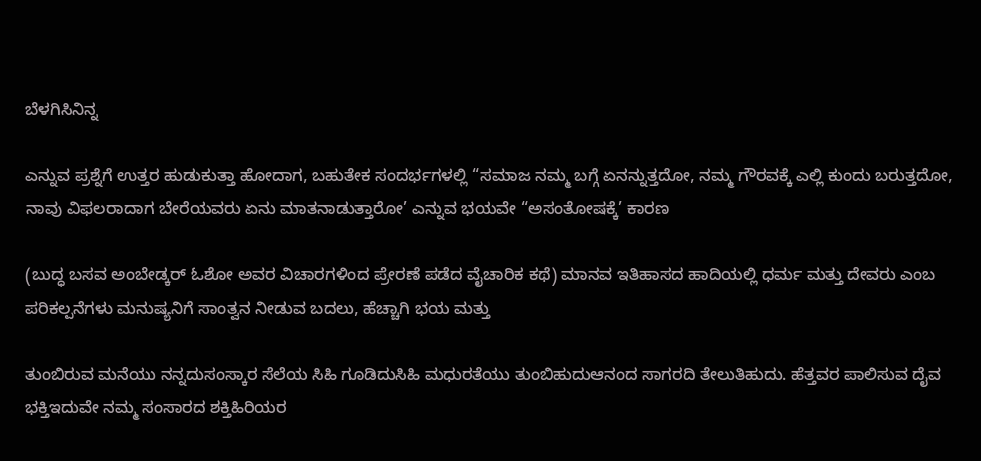ಬೆಳಗಿಸಿನಿನ್ನ

ಎನ್ನುವ ಪ್ರಶ್ನೆಗೆ ಉತ್ತರ ಹುಡುಕುತ್ತಾ ಹೋದಾಗ, ಬಹುತೇಕ ಸಂದರ್ಭಗಳಲ್ಲಿ “ಸಮಾಜ ನಮ್ಮ ಬಗ್ಗೆ ಏನನ್ನುತ್ತದೋ, ನಮ್ಮ ಗೌರವಕ್ಕೆ ಎಲ್ಲಿ ಕುಂದು ಬರುತ್ತದೋ, ನಾವು ವಿಫಲರಾದಾಗ ಬೇರೆಯವರು ಏನು ಮಾತನಾಡುತ್ತಾರೋ’ ಎನ್ನುವ ಭಯವೇ “ಅಸಂತೋಷಕ್ಕೆ’ ಕಾರಣ

(ಬುದ್ಧ ಬಸವ ಅಂಬೇಡ್ಕರ್ ಓಶೋ ಅವರ ವಿಚಾರಗಳಿಂದ ಪ್ರೇರಣೆ ಪಡೆದ ವೈಚಾರಿಕ ಕಥೆ) ಮಾನವ ಇತಿಹಾಸದ ಹಾದಿಯಲ್ಲಿ ಧರ್ಮ ಮತ್ತು ದೇವರು ಎಂಬ ಪರಿಕಲ್ಪನೆಗಳು ಮನುಷ್ಯನಿಗೆ ಸಾಂತ್ವನ ನೀಡುವ ಬದಲು, ಹೆಚ್ಚಾಗಿ ಭಯ ಮತ್ತು

ತುಂಬಿರುವ ಮನೆಯು ನನ್ನದುಸಂಸ್ಕಾರ ಸೆಲೆಯ ಸಿಹಿ ಗೂಡಿದುಸಿಹಿ ಮಧುರತೆಯು ತುಂಬಿಹುದುಆನಂದ ಸಾಗರದಿ ತೇಲುತಿಹುದು. ಹೆತ್ತವರ ಪಾಲಿಸುವ ದೈವ ಭಕ್ತಿಇದುವೇ ನಮ್ಮ ಸಂಸಾರದ ಶಕ್ತಿಹಿರಿಯರ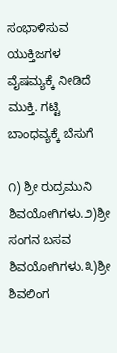ಸಂಭಾಳಿಸುವ ಯುಕ್ತಿಜಗಳ ವೈಷಮ್ಯಕ್ಕೆ ನೀಡಿದೆ ಮುಕ್ತಿ. ಗಟ್ಟಿ ಬಾಂಧವ್ಯಕ್ಕೆ ಬೆಸುಗೆ

೧) ಶ್ರೀ ರುದ್ರಮುನಿ ಶಿವಯೋಗಿಗಳು.೨)ಶ್ರೀ ಸಂಗನ ಬಸವ ಶಿವಯೋಗಿಗಳು.೩)ಶ್ರೀ ಶಿವಲಿಂಗ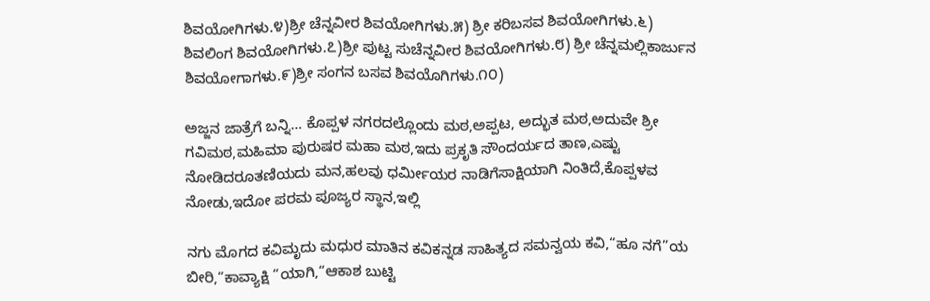ಶಿವಯೋಗಿಗಳು.೪)ಶ್ರೀ ಚೆನ್ನವೀರ ಶಿವಯೋಗಿಗಳು.೫) ಶ್ರೀ ಕರಿಬಸವ ಶಿವಯೋಗಿಗಳು.೬) ಶಿವಲಿಂಗ ಶಿವಯೋಗಿಗಳು.೭)ಶ್ರೀ ಪುಟ್ಟ ಸುಚೆನ್ನವೀರ ಶಿವಯೋಗಿಗಳು.೮) ಶ್ರೀ ಚೆನ್ನಮಲ್ಲಿಕಾರ್ಜುನ ಶಿವಯೋಗಾಗಳು.೯)ಶ್ರೀ ಸಂಗನ ಬಸವ ಶಿವಯೊಗಿಗಳು.೧೦)

ಅಜ್ಜನ ಜಾತ್ರೆಗೆ ಬನ್ನಿ… ಕೊಪ್ಪಳ ನಗರದಲ್ಲೊಂದು ಮಠ,ಅಪ್ಪಟ, ಅದ್ಭುತ ಮಠ,ಅದುವೇ ಶ್ರೀ ಗವಿಮಠ,ಮಹಿಮಾ ಪುರುಷರ ಮಹಾ ಮಠ,ಇದು ಪ್ರಕೃತಿ ಸೌಂದರ್ಯದ ತಾಣ,ಎಷ್ಟು ನೋಡಿದರೂತಣಿಯದು ಮನ,ಹಲವು ಧರ್ಮೀಯರ ನಾಡಿಗೆಸಾಕ್ಷಿಯಾಗಿ ನಿಂತಿದೆ,ಕೊಪ್ಪಳವ ನೋಡು,ಇದೋ ಪರಮ ಪೂಜ್ಯರ ಸ್ಥಾನ,ಇಲ್ಲಿ

ನಗು ಮೊಗದ ಕವಿಮೃದು ಮಧುರ ಮಾತಿನ ಕವಿಕನ್ನಡ ಸಾಹಿತ್ಯದ ಸಮನ್ವಯ ಕವಿ,“ಹೂ ನಗೆ”ಯ ಬೀರಿ,“ಕಾವ್ಯಾಕ್ಷಿ “ಯಾಗಿ,“ಆಕಾಶ ಬುಟ್ಟಿ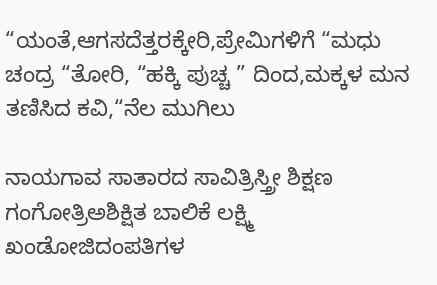“ಯಂತೆ,ಆಗಸದೆತ್ತರಕ್ಕೇರಿ,ಪ್ರೇಮಿಗಳಿಗೆ “ಮಧು ಚಂದ್ರ “ತೋರಿ, “ಹಕ್ಕಿ ಪುಚ್ಚ ” ದಿಂದ,ಮಕ್ಕಳ ಮನ ತಣಿಸಿದ ಕವಿ,“ನೆಲ ಮುಗಿಲು

ನಾಯಗಾವ ಸಾತಾರದ ಸಾವಿತ್ರಿಸ್ತ್ರೀ ಶಿಕ್ಷಣ ಗಂಗೋತ್ರಿಅಶಿಕ್ಷಿತ ಬಾಲಿಕೆ ಲಕ್ಷ್ಮಿ ಖಂಡೋಜಿದಂಪತಿಗಳ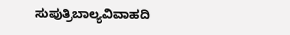ಸುಪುತ್ರಿಬಾಲ್ಯವಿವಾಹದಿ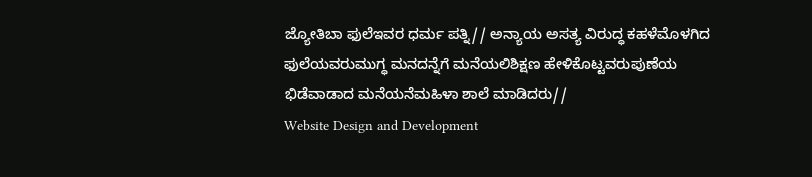ಜ್ಯೋತಿಬಾ ಫುಲೆಇವರ ಧರ್ಮ ಪತ್ನಿ// ಅನ್ಯಾಯ ಅಸತ್ಯ ವಿರುದ್ಧ ಕಹಳೆಮೊಳಗಿದ ಫುಲೆಯವರುಮುಗ್ಧ ಮನದನ್ನೆಗೆ ಮನೆಯಲಿಶಿಕ್ಷಣ ಹೇಳಿಕೊಟ್ಟವರುಪುಣೆಯ ಭಿಡೆವಾಡಾದ ಮನೆಯನೆಮಹಿಳಾ ಶಾಲೆ ಮಾಡಿದರು//
Website Design and Development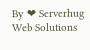By ❤ Serverhug Web Solutions